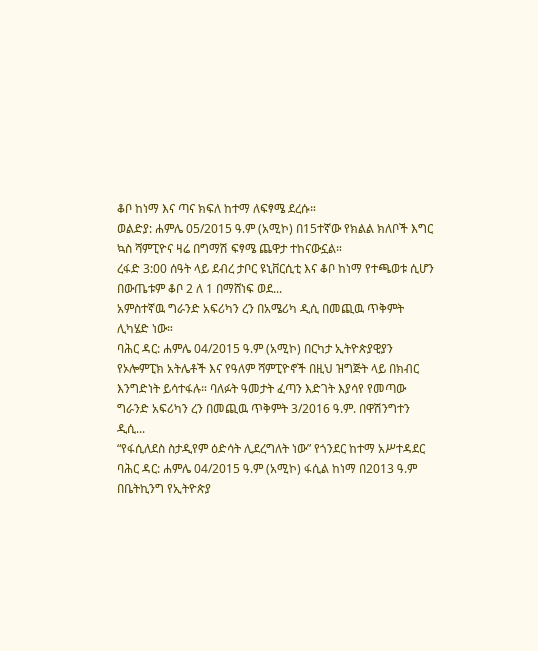ቆቦ ከነማ እና ጣና ክፍለ ከተማ ለፍፃሜ ደረሱ።
ወልድያ: ሐምሌ 05/2015 ዓ.ም (አሚኮ) በ15ተኛው የክልል ክለቦች እግር ኳስ ሻምፒዮና ዛሬ በግማሽ ፍፃሜ ጨዋታ ተከናውኗል።
ረፋድ 3:00 ሰዓት ላይ ደብረ ታቦር ዩኒቨርሲቲ እና ቆቦ ከነማ የተጫወቱ ሲሆን በውጤቱም ቆቦ 2 ለ 1 በማሸነፍ ወደ...
አምስተኛዉ ግራንድ አፍሪካን ረን በአሜሪካ ዲሲ በመጪዉ ጥቅምት ሊካሄድ ነው።
ባሕር ዳር: ሐምሌ 04/2015 ዓ.ም (አሚኮ) በርካታ ኢትዮጵያዊያን የኦሎምፒክ አትሌቶች እና የዓለም ሻምፒዮኖች በዚህ ዝግጅት ላይ በክብር እንግድነት ይሳተፋሉ። ባለፉት ዓመታት ፈጣን እድገት እያሳየ የመጣው ግራንድ አፍሪካን ረን በመጪዉ ጥቅምት 3/2016 ዓ.ም. በዋሽንግተን ዲሲ...
“የፋሲለደስ ስታዲየም ዕድሳት ሊደረግለት ነው” የጎንደር ከተማ አሥተዳደር
ባሕር ዳር: ሐምሌ 04/2015 ዓ.ም (አሚኮ) ፋሲል ከነማ በ2013 ዓ.ም በቤትኪንግ የኢትዮጵያ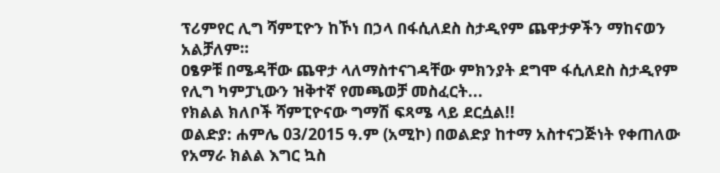ፕሪምየር ሊግ ሻምፒዮን ከኾነ በኃላ በፋሲለደስ ስታዲየም ጨዋታዎችን ማከናወን አልቻለም።
ዐፄዎቹ በሜዳቸው ጨዋታ ላለማስተናገዳቸው ምክንያት ደግሞ ፋሲለደስ ስታዲየም የሊግ ካምፓኒውን ዝቅተኛ የመጫወቻ መስፈርት...
የክልል ክለቦች ሻምፒዮናው ግማሽ ፍጻሜ ላይ ደርሷል!!
ወልድያ: ሐምሌ 03/2015 ዓ.ም (አሚኮ) በወልድያ ከተማ አስተናጋጅነት የቀጠለው የአማራ ክልል እግር ኳስ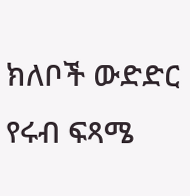ክለቦች ውድድር የሩብ ፍጻሜ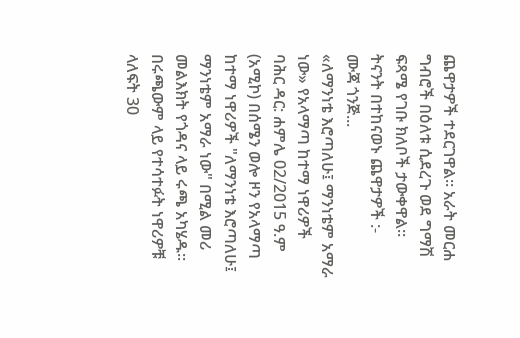ጨዋታዎች ተደርገዋል። አራት መርሐ ግብሮች በዕለቱ ሲደረጉ ወደ ግማሽ ፍጻሜ የገቡ ክለቦች ታውቀዋል።
ትናንት በተከናወኑ ጨዋታዎች :-
ሙጃ ጎንጅ...
«ለማንነቴ እሮጣለሁ፤ ማንነቴም አማራ ነው» የአላማጣ ከተማ ነዋሪዎች
ባሕር ዳር: ሐምሌ 02/2015 ዓ.ም (አሚኮ) በሰሜን ወሎ ዞን የአላማጣ ከተማ ነዋሪዎች "ለማንነቴ እሮጣለሁ፤ ማንነቴም አማራ ነው" በሚል መሪ መልእክት የጎዳና ላይ ሩጫ አካሄዱ።
በሩጫውም ላይ የተሳተፉት ነዋሪዎቹ ላለፍት 30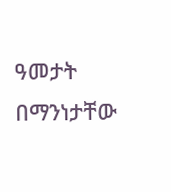ዓመታት በማንነታቸው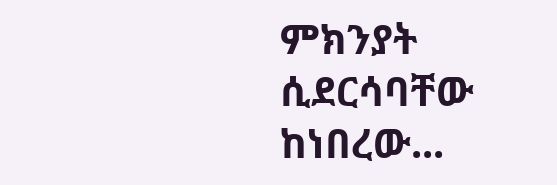ምክንያት ሲደርሳባቸው ከነበረው...